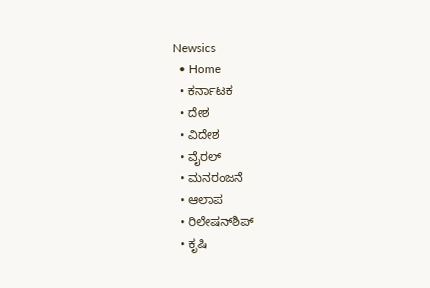Newsics
  • Home
  • ಕರ್ನಾಟಕ
  • ದೇಶ
  • ವಿದೇಶ
  • ವೈರಲ್
  • ಮನರಂಜನೆ
  • ಆಲಾಪ
  • ರಿಲೇಷನ್‌ಶಿಪ್
  • ಕೃಷಿ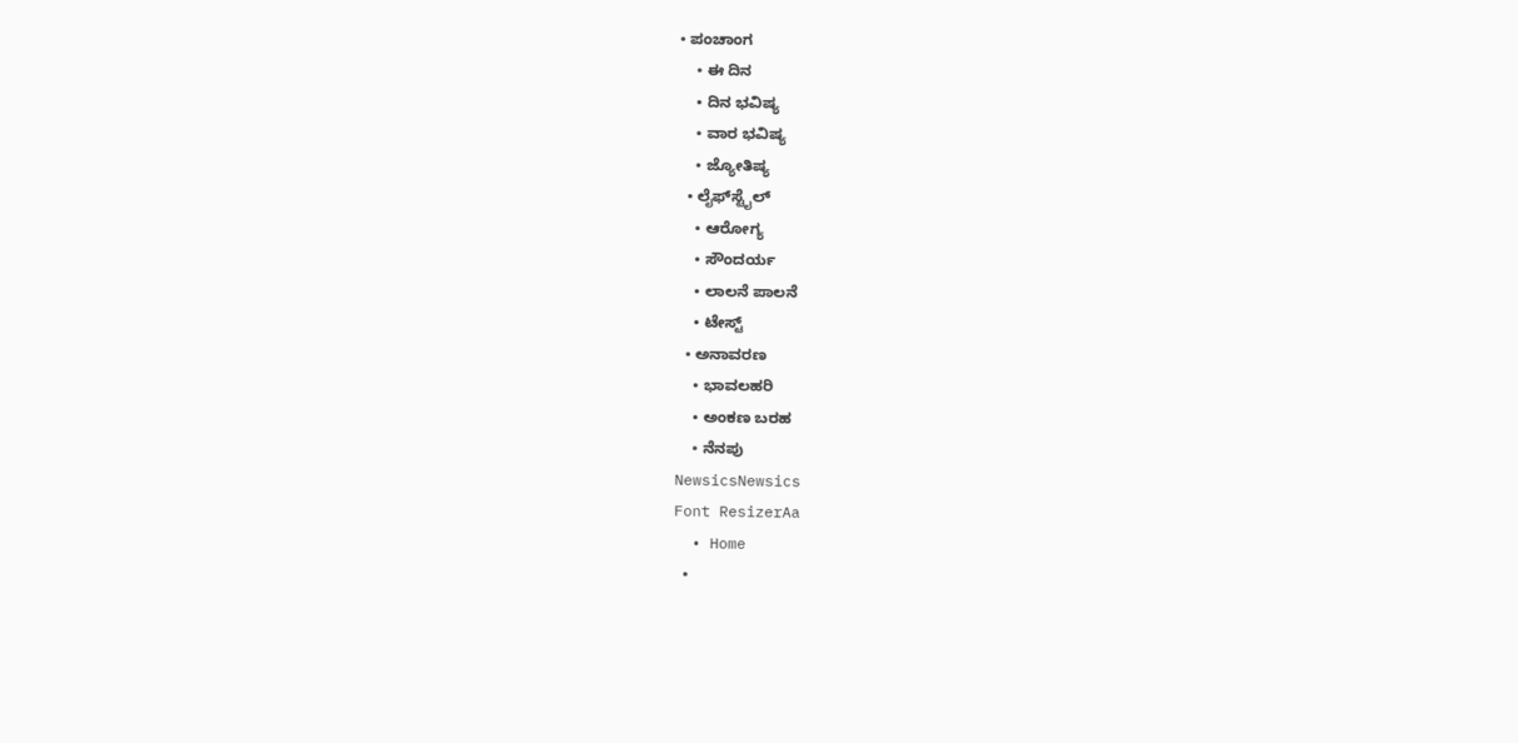• ಪಂಚಾಂಗ
    • ಈ ದಿನ
    • ದಿನ ಭವಿಷ್ಯ
    • ವಾರ ಭವಿಷ್ಯ
    • ಜ್ಯೋತಿಷ್ಯ
  • ಲೈಫ್‌ಸ್ಟೈಲ್
    • ಆರೋಗ್ಯ
    • ಸೌಂದರ್ಯ
    • ಲಾಲನೆ ಪಾಲನೆ
    • ಟೇಸ್ಟ್
  • ಅನಾವರಣ
    • ಭಾವಲಹರಿ
    • ಅಂಕಣ ಬರಹ
    • ನೆನಪು
NewsicsNewsics
Font ResizerAa
  • Home
  •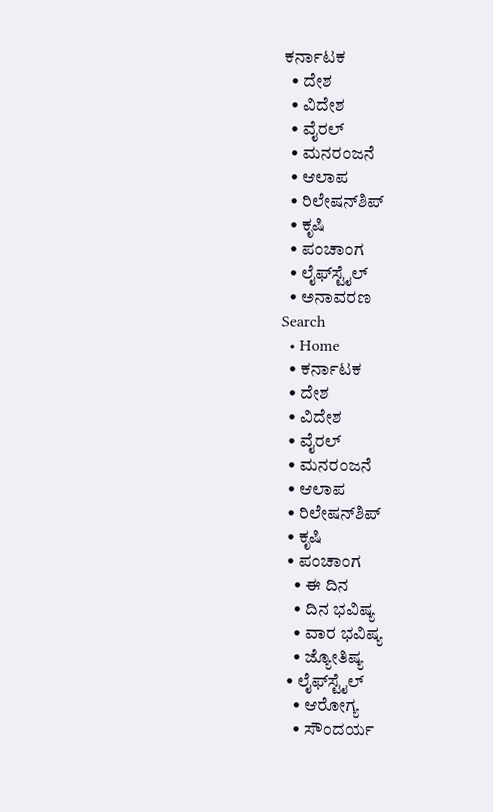ಕರ್ನಾಟಕ
  • ದೇಶ
  • ವಿದೇಶ
  • ವೈರಲ್
  • ಮನರಂಜನೆ
  • ಆಲಾಪ
  • ರಿಲೇಷನ್‌ಶಿಪ್
  • ಕೃಷಿ
  • ಪಂಚಾಂಗ
  • ಲೈಫ್‌ಸ್ಟೈಲ್
  • ಅನಾವರಣ
Search
  • Home
  • ಕರ್ನಾಟಕ
  • ದೇಶ
  • ವಿದೇಶ
  • ವೈರಲ್
  • ಮನರಂಜನೆ
  • ಆಲಾಪ
  • ರಿಲೇಷನ್‌ಶಿಪ್
  • ಕೃಷಿ
  • ಪಂಚಾಂಗ
    • ಈ ದಿನ
    • ದಿನ ಭವಿಷ್ಯ
    • ವಾರ ಭವಿಷ್ಯ
    • ಜ್ಯೋತಿಷ್ಯ
  • ಲೈಫ್‌ಸ್ಟೈಲ್
    • ಆರೋಗ್ಯ
    • ಸೌಂದರ್ಯ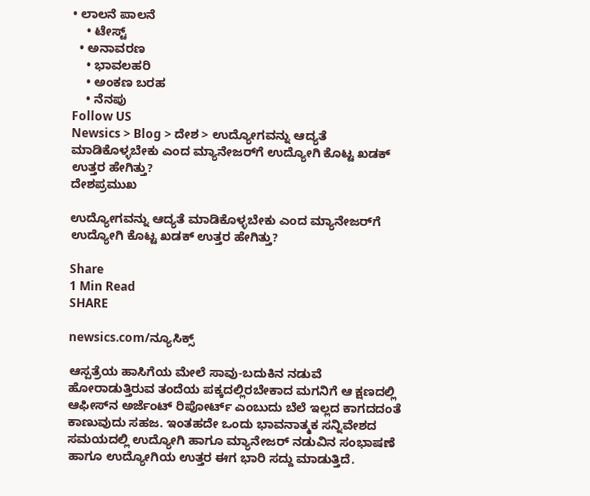• ಲಾಲನೆ ಪಾಲನೆ
    • ಟೇಸ್ಟ್
  • ಅನಾವರಣ
    • ಭಾವಲಹರಿ
    • ಅಂಕಣ ಬರಹ
    • ನೆನಪು
Follow US
Newsics > Blog > ದೇಶ > ಉದ್ಯೋಗವನ್ನು ಆದ್ಯತೆ ಮಾಡಿಕೊಳ್ಳಬೇಕು ಎಂದ ಮ್ಯಾನೇಜರ್‌ಗೆ ಉದ್ಯೋಗಿ ಕೊಟ್ಟ ಖಡಕ್‌ ಉತ್ತರ ಹೇಗಿತ್ತು?
ದೇಶಪ್ರಮುಖ

ಉದ್ಯೋಗವನ್ನು ಆದ್ಯತೆ ಮಾಡಿಕೊಳ್ಳಬೇಕು ಎಂದ ಮ್ಯಾನೇಜರ್‌ಗೆ ಉದ್ಯೋಗಿ ಕೊಟ್ಟ ಖಡಕ್‌ ಉತ್ತರ ಹೇಗಿತ್ತು?

Share
1 Min Read
SHARE

newsics.com/ನ್ಯೂಸಿಕ್ಸ್

ಆಸ್ಪತ್ರೆಯ ಹಾಸಿಗೆಯ ಮೇಲೆ ಸಾವು-ಬದುಕಿನ ನಡುವೆ ಹೋರಾಡುತ್ತಿರುವ ತಂದೆಯ ಪಕ್ಕದಲ್ಲಿರಬೇಕಾದ ಮಗನಿಗೆ ಆ ಕ್ಷಣದಲ್ಲಿ ಆಫೀಸ್‌ನ ಅರ್ಜೆಂಟ್ ರಿಪೋರ್ಟ್ ಎಂಬುದು ಬೆಲೆ ಇಲ್ಲದ ಕಾಗದದಂತೆ ಕಾಣುವುದು ಸಹಜ. ಇಂತಹದೇ ಒಂದು ಭಾವನಾತ್ಮಕ ಸನ್ನಿವೇಶದ ಸಮಯದಲ್ಲಿ ಉದ್ಯೋಗಿ ಹಾಗೂ ಮ್ಯಾನೇಜರ್‌ ನಡುವಿನ ಸಂಭಾಷಣೆ ಹಾಗೂ ಉದ್ಯೋಗಿಯ ಉತ್ತರ ಈಗ ಭಾರಿ ಸದ್ದು ಮಾಡುತ್ತಿದೆ.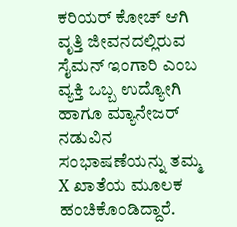ಕರಿಯರ್‌ ಕೋಚ್‌ ಆಗಿ ವೃತ್ತಿ ಜೀವನದಲ್ಲಿರುವ ಸೈಮನ್‌ ಇಂಗಾರಿ ಎಂಬ ವ್ಯಕ್ತಿ ಒಬ್ಬ ಉದ್ಯೋಗಿ ಹಾಗೂ ಮ್ಯಾನೇಜರ್‌ ನಡುವಿನ ಸಂಭಾಷಣೆಯನ್ನು ತಮ್ಮ X ಖಾತೆಯ ಮೂಲಕ ಹಂಚಿಕೊಂಡಿದ್ದಾರೆ.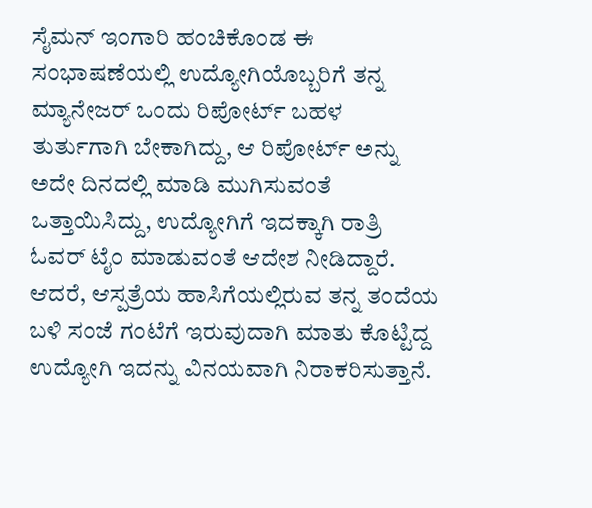ಸೈಮನ್‌ ಇಂಗಾರಿ ಹಂಚಿಕೊಂಡ ಈ ಸಂಭಾಷಣೆಯಲ್ಲಿ ಉದ್ಯೋಗಿಯೊಬ್ಬರಿಗೆ ತನ್ನ ಮ್ಯಾನೇಜರ್‌ ಒಂದು ರಿಪೋರ್ಟ್ ಬಹಳ ತುರ್ತುಗಾಗಿ ಬೇಕಾಗಿದ್ದು, ಆ ರಿಪೋರ್ಟ್‌ ಅನ್ನು ಅದೇ ದಿನದಲ್ಲಿ ಮಾಡಿ ಮುಗಿಸುವಂತೆ ಒತ್ತಾಯಿಸಿದ್ದು, ಉದ್ಯೋಗಿಗೆ ಇದಕ್ಕಾಗಿ ರಾತ್ರಿ ಓವರ್‌ ಟೈಂ ಮಾಡುವಂತೆ ಆದೇಶ ನೀಡಿದ್ದಾರೆ. ಆದರೆ, ಆಸ್ಪತ್ರೆಯ ಹಾಸಿಗೆಯಲ್ಲಿರುವ ತನ್ನ ತಂದೆಯ ಬಳಿ ಸಂಜೆ ಗಂಟೆಗೆ ಇರುವುದಾಗಿ ಮಾತು ಕೊಟ್ಟಿದ್ದ ಉದ್ಯೋಗಿ ಇದನ್ನು ವಿನಯವಾಗಿ ನಿರಾಕರಿಸುತ್ತಾನೆ.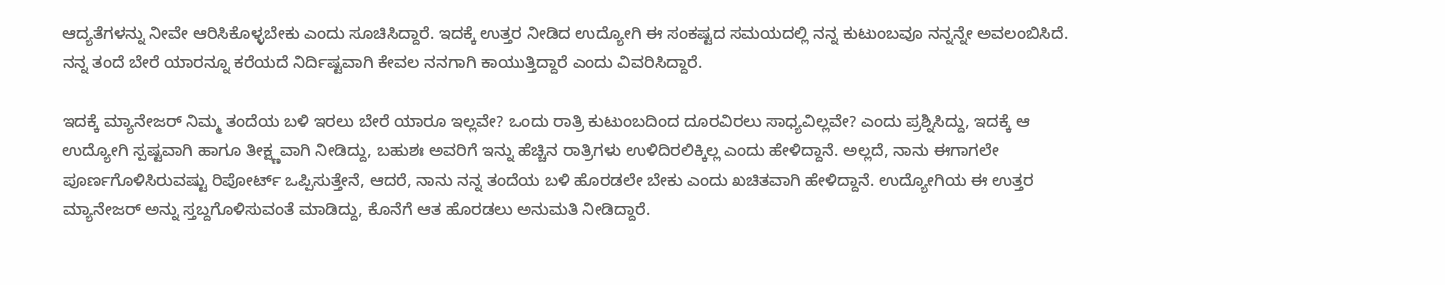ಆದ್ಯತೆಗಳನ್ನು ನೀವೇ ಆರಿಸಿಕೊಳ್ಳಬೇಕು ಎಂದು ಸೂಚಿಸಿದ್ದಾರೆ. ಇದಕ್ಕೆ ಉತ್ತರ ನೀಡಿದ ಉದ್ಯೋಗಿ ಈ ಸಂಕಷ್ಟದ ಸಮಯದಲ್ಲಿ ನನ್ನ ಕುಟುಂಬವೂ ನನ್ನನ್ನೇ ಅವಲಂಬಿಸಿದೆ. ನನ್ನ ತಂದೆ ಬೇರೆ ಯಾರನ್ನೂ ಕರೆಯದೆ ನಿರ್ದಿಷ್ಟವಾಗಿ ಕೇವಲ ನನಗಾಗಿ ಕಾಯುತ್ತಿದ್ದಾರೆ ಎಂದು ವಿವರಿಸಿದ್ದಾರೆ.

ಇದಕ್ಕೆ ಮ್ಯಾನೇಜರ್‌ ನಿಮ್ಮ ತಂದೆಯ ಬಳಿ ಇರಲು ಬೇರೆ ಯಾರೂ ಇಲ್ಲವೇ? ಒಂದು ರಾತ್ರಿ ಕುಟುಂಬದಿಂದ ದೂರವಿರಲು ಸಾಧ್ಯವಿಲ್ಲವೇ? ಎಂದು ಪ್ರಶ್ನಿಸಿದ್ದು, ಇದಕ್ಕೆ ಆ ಉದ್ಯೋಗಿ ಸ್ಪಷ್ಟವಾಗಿ ಹಾಗೂ ತೀಕ್ಷ್ಣವಾಗಿ ನೀಡಿದ್ದು, ಬಹುಶಃ ಅವರಿಗೆ ಇನ್ನು ಹೆಚ್ಚಿನ ರಾತ್ರಿಗಳು ಉಳಿದಿರಲಿಕ್ಕಿಲ್ಲ ಎಂದು ಹೇಳಿದ್ದಾನೆ. ಅಲ್ಲದೆ, ನಾನು ಈಗಾಗಲೇ ಪೂರ್ಣಗೊಳಿಸಿರುವಷ್ಟು ರಿಪೋರ್ಟ್‌ ಒಪ್ಪಿಸುತ್ತೇನೆ, ಆದರೆ, ನಾನು ನನ್ನ ತಂದೆಯ ಬಳಿ ಹೊರಡಲೇ ಬೇಕು ಎಂದು ಖಚಿತವಾಗಿ ಹೇಳಿದ್ದಾನೆ. ಉದ್ಯೋಗಿಯ ಈ ಉತ್ತರ ಮ್ಯಾನೇಜರ್‌ ಅನ್ನು ಸ್ತಬ್ದಗೊಳಿಸುವಂತೆ ಮಾಡಿದ್ದು, ಕೊನೆಗೆ ಆತ ಹೊರಡಲು ಅನುಮತಿ ನೀಡಿದ್ದಾರೆ.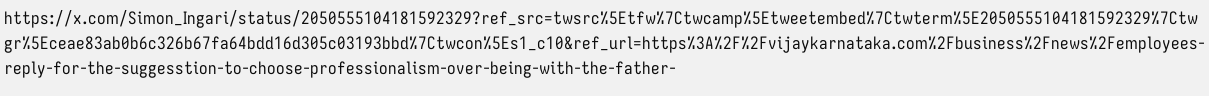https://x.com/Simon_Ingari/status/2050555104181592329?ref_src=twsrc%5Etfw%7Ctwcamp%5Etweetembed%7Ctwterm%5E2050555104181592329%7Ctwgr%5Eceae83ab0b6c326b67fa64bdd16d305c03193bbd%7Ctwcon%5Es1_c10&ref_url=https%3A%2F%2Fvijaykarnataka.com%2Fbusiness%2Fnews%2Femployees-reply-for-the-suggesstion-to-choose-professionalism-over-being-with-the-father-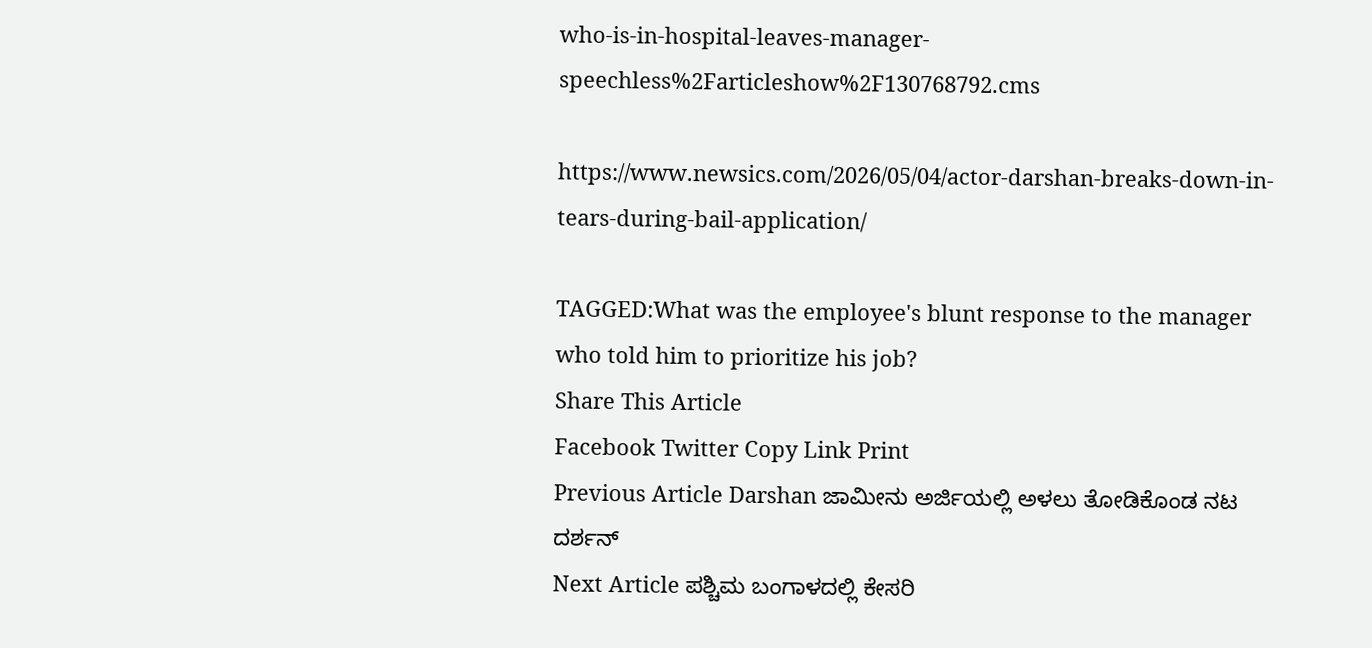who-is-in-hospital-leaves-manager-speechless%2Farticleshow%2F130768792.cms

https://www.newsics.com/2026/05/04/actor-darshan-breaks-down-in-tears-during-bail-application/

TAGGED:What was the employee's blunt response to the manager who told him to prioritize his job?
Share This Article
Facebook Twitter Copy Link Print
Previous Article Darshan ಜಾಮೀನು ಅರ್ಜಿಯಲ್ಲಿ ಅಳಲು ತೋಡಿಕೊಂಡ ನಟ ದರ್ಶನ್
Next Article ಪಶ್ಚಿಮ ಬಂಗಾಳದಲ್ಲಿ ಕೇಸರಿ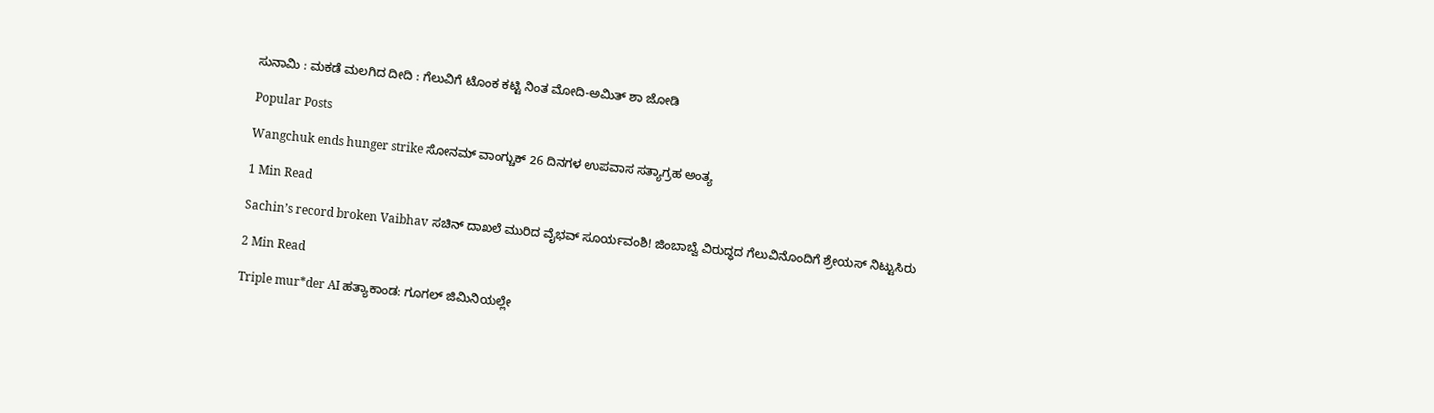ಸುನಾಮಿ : ಮಕಡೆ ಮಲಗಿದ ದೀದಿ : ಗೆಲುವಿಗೆ ಟೊಂಕ ಕಟ್ಟಿ ನಿಂತ ಮೋದಿ-ಅಮಿತ್ ಶಾ ಜೋಡಿ

Popular Posts

Wangchuk ends hunger strike ಸೋನಮ್ ವಾಂಗ್ಚುಕ್ 26 ದಿನಗಳ ಉಪವಾಸ ಸತ್ಯಾಗ್ರಹ ಅಂತ್ಯ

1 Min Read

Sachin’s record broken Vaibhav ಸಚಿನ್‌ ದಾಖಲೆ ಮುರಿದ ವೈಭವ್‌ ಸೂರ್ಯವಂಶಿ! ಜಿಂಬಾಬ್ವೆ ವಿರುದ್ಧದ ಗೆಲುವಿನೊಂದಿಗೆ ಶ್ರೇಯಸ್ ನಿಟ್ಟುಸಿರು

2 Min Read

Triple mur*der AI ಹತ್ಯಾಕಾಂಡ: ಗೂಗಲ್ ಜಿಮಿನಿಯಲ್ಲೇ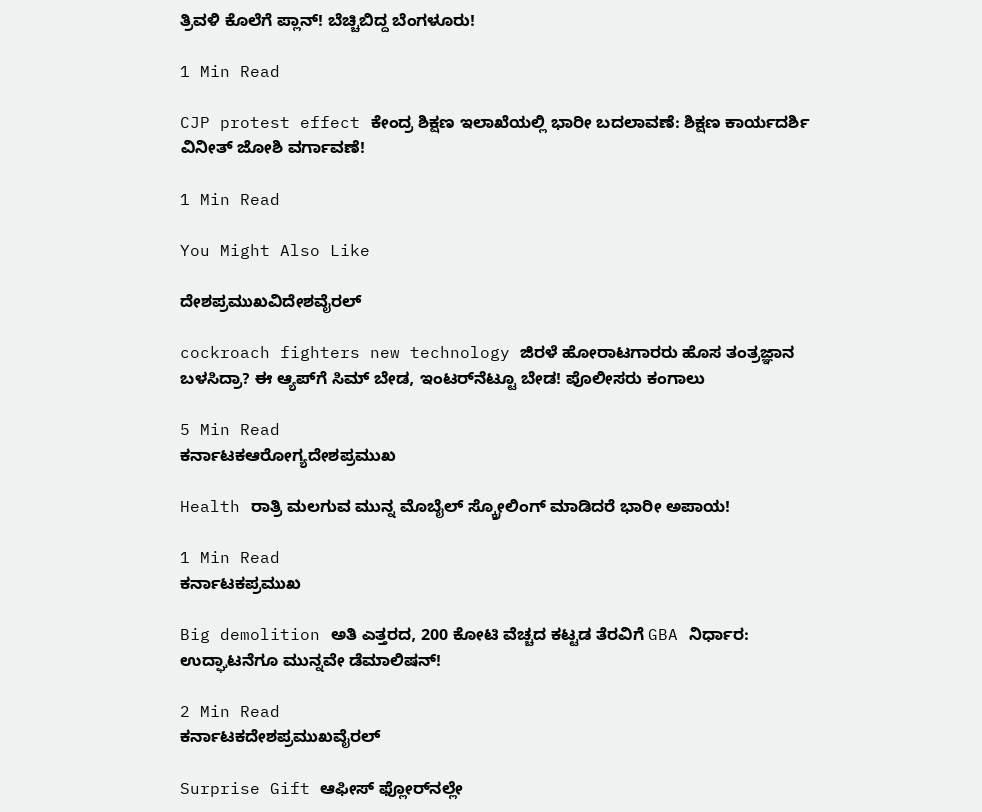ತ್ರಿವಳಿ ಕೊಲೆಗೆ ಪ್ಲಾನ್! ಬೆಚ್ಚಿಬಿದ್ದ ಬೆಂಗಳೂರು!

1 Min Read

CJP protest effect ಕೇಂದ್ರ ಶಿಕ್ಷಣ ಇಲಾಖೆಯಲ್ಲಿ ಭಾರೀ ಬದಲಾವಣೆ: ಶಿಕ್ಷಣ ಕಾರ್ಯದರ್ಶಿ ವಿನೀತ್ ಜೋಶಿ ವರ್ಗಾವಣೆ!

1 Min Read

You Might Also Like

ದೇಶಪ್ರಮುಖವಿದೇಶವೈರಲ್

cockroach fighters new technology ಜಿರಳೆ ಹೋರಾಟಗಾರರು ಹೊಸ ತಂತ್ರಜ್ಞಾನ ಬಳಸಿದ್ರಾ? ಈ ಆ್ಯಪ್‌ಗೆ ಸಿಮ್ ಬೇಡ, ಇಂಟರ್‌ನೆಟ್ಟೂ ಬೇಡ! ಪೊಲೀಸರು ಕಂಗಾಲು

5 Min Read
ಕರ್ನಾಟಕಆರೋಗ್ಯದೇಶಪ್ರಮುಖ

Health ರಾತ್ರಿ ಮಲಗುವ ಮುನ್ನ ಮೊಬೈಲ್ ಸ್ಕ್ರೋಲಿಂಗ್ ಮಾಡಿದರೆ ಭಾರೀ ಅಪಾಯ!

1 Min Read
ಕರ್ನಾಟಕಪ್ರಮುಖ

Big demolition ಅತಿ ಎತ್ತರದ, 200 ಕೋಟಿ ವೆಚ್ಚದ ಕಟ್ಟಡ ತೆರವಿಗೆ GBA ನಿರ್ಧಾರ: ಉದ್ಘಾಟನೆಗೂ ಮುನ್ನವೇ ಡೆಮಾಲಿಷನ್!

2 Min Read
ಕರ್ನಾಟಕದೇಶಪ್ರಮುಖವೈರಲ್

Surprise Gift ಆಫೀಸ್ ಫ್ಲೋರ್‌ನಲ್ಲೇ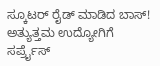ಸ್ಕೂಟರ್ ರೈಡ್ ಮಾಡಿದ ಬಾಸ್! ಅತ್ಯುತ್ತಮ ಉದ್ಯೋಗಿಗೆ ಸರ್ಪ್ರೈಸ್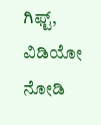ಗಿಫ್ಟ್, ವಿಡಿಯೋ ನೋಡಿ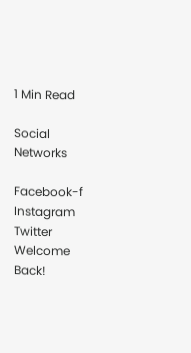1 Min Read

Social Networks

Facebook-f Instagram Twitter
Welcome Back!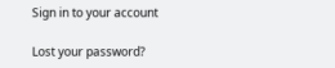Sign in to your account

Lost your password?